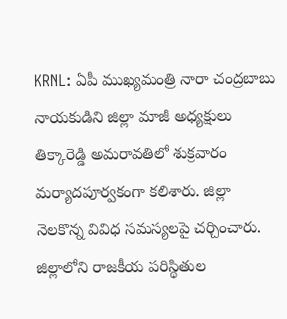KRNL: ఏపీ ముఖ్యమంత్రి నారా చంద్రబాబు నాయకుడిని జిల్లా మాజీ అధ్యక్షులు తిక్కారెడ్డి అమరావతిలో శుక్రవారం మర్యాదపూర్వకంగా కలిశారు. జిల్లా నెలకొన్న వివిధ సమస్యలపై చర్చించారు. జిల్లాలోని రాజకీయ పరిస్థితుల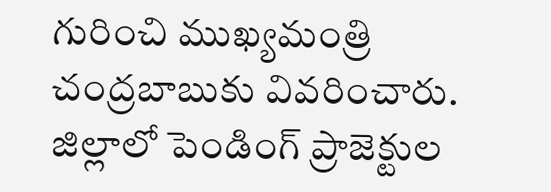గురించి ముఖ్యమంత్రి చంద్రబాబుకు వివరించారు. జిల్లాలో పెండింగ్ ప్రాజెక్టుల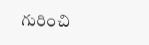గురించి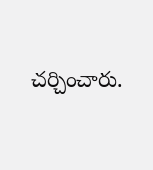చర్చించారు.